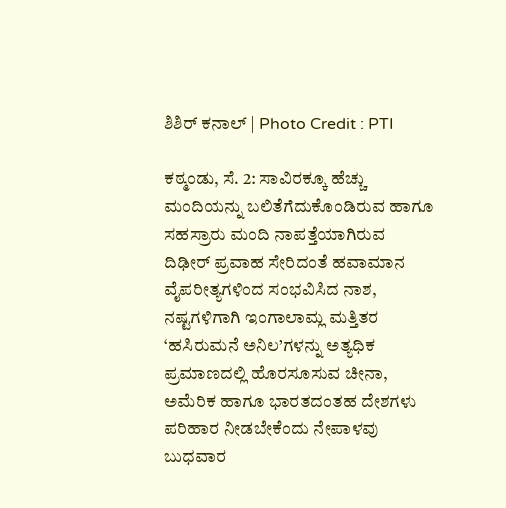ಶಿಶಿರ್ ಕನಾಲ್ | Photo Credit : PTI

ಕಠ್ಮಂಡು, ಸೆ. 2: ಸಾವಿರಕ್ಕೂ ಹೆಚ್ಚು ಮಂದಿಯನ್ನು ಬಲಿತೆಗೆದುಕೊಂಡಿರುವ ಹಾಗೂ ಸಹಸ್ರಾರು ಮಂದಿ ನಾಪತ್ತೆಯಾಗಿರುವ ದಿಢೀರ್ ಪ್ರವಾಹ ಸೇರಿದಂತೆ ಹವಾಮಾನ ವೈಪರೀತ್ಯಗಳಿಂದ ಸಂಭವಿಸಿದ ನಾಶ, ನಷ್ಟಗಳಿಗಾಗಿ ಇಂಗಾಲಾಮ್ಲ ಮತ್ತಿತರ ‘ಹಸಿರುಮನೆ ಅನಿಲ’ಗಳನ್ನು ಅತ್ಯಧಿಕ ಪ್ರಮಾಣದಲ್ಲಿ ಹೊರಸೂಸುವ ಚೀನಾ, ಅಮೆರಿಕ ಹಾಗೂ ಭಾರತದಂತಹ ದೇಶಗಳು ಪರಿಹಾರ ನೀಡಬೇಕೆಂದು ನೇಪಾಳವು ಬುಧವಾರ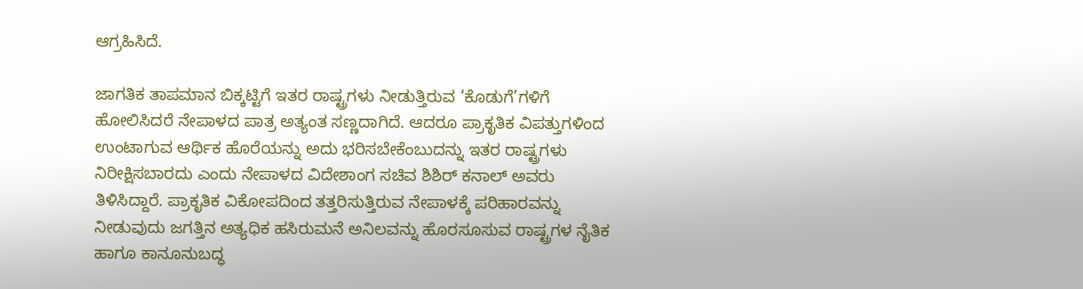ಆಗ್ರಹಿಸಿದೆ.

ಜಾಗತಿಕ ತಾಪಮಾನ ಬಿಕ್ಕಟ್ಟಿಗೆ ಇತರ ರಾಷ್ಟ್ರಗಳು ನೀಡುತ್ತಿರುವ ‘ಕೊಡುಗೆ’ಗಳಿಗೆ ಹೋಲಿಸಿದರೆ ನೇಪಾಳದ ಪಾತ್ರ ಅತ್ಯಂತ ಸಣ್ಣದಾಗಿದೆ. ಆದರೂ ಪ್ರಾಕೃತಿಕ ವಿಪತ್ತುಗಳಿಂದ ಉಂಟಾಗುವ ಆರ್ಥಿಕ ಹೊರೆಯನ್ನು ಅದು ಭರಿಸಬೇಕೆಂಬುದನ್ನು ಇತರ ರಾಷ್ಟ್ರಗಳು ನಿರೀಕ್ಷಿಸಬಾರದು ಎಂದು ನೇಪಾಳದ ವಿದೇಶಾಂಗ ಸಚಿವ ಶಿಶಿರ್ ಕನಾಲ್ ಅವರು ತಿಳಿಸಿದ್ದಾರೆ. ಪ್ರಾಕೃತಿಕ ವಿಕೋಪದಿಂದ ತತ್ತರಿಸುತ್ತಿರುವ ನೇಪಾಳಕ್ಕೆ ಪರಿಹಾರವನ್ನು ನೀಡುವುದು ಜಗತ್ತಿನ ಅತ್ಯಧಿಕ ಹಸಿರುಮನೆ ಅನಿಲವನ್ನು ಹೊರಸೂಸುವ ರಾಷ್ಟ್ರಗಳ ನೈತಿಕ ಹಾಗೂ ಕಾನೂನುಬದ್ಧ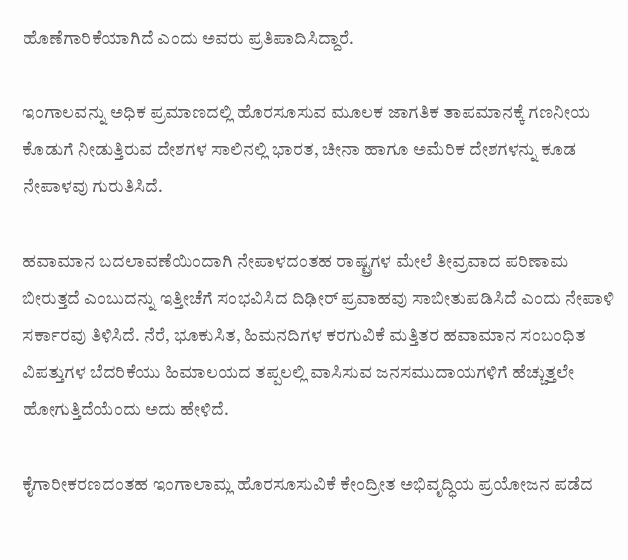ಹೊಣೆಗಾರಿಕೆಯಾಗಿದೆ ಎಂದು ಅವರು ಪ್ರತಿಪಾದಿಸಿದ್ದಾರೆ.

ಇಂಗಾಲವನ್ನು ಅಧಿಕ ಪ್ರಮಾಣದಲ್ಲಿ ಹೊರಸೂಸುವ ಮೂಲಕ ಜಾಗತಿಕ ತಾಪಮಾನಕ್ಕೆ ಗಣನೀಯ ಕೊಡುಗೆ ನೀಡುತ್ತಿರುವ ದೇಶಗಳ ಸಾಲಿನಲ್ಲಿ ಭಾರತ, ಚೀನಾ ಹಾಗೂ ಅಮೆರಿಕ ದೇಶಗಳನ್ನು ಕೂಡ ನೇಪಾಳವು ಗುರುತಿಸಿದೆ.

ಹವಾಮಾನ ಬದಲಾವಣೆಯಿಂದಾಗಿ ನೇಪಾಳದಂತಹ ರಾಷ್ಟ್ರಗಳ ಮೇಲೆ ತೀವ್ರವಾದ ಪರಿಣಾಮ ಬೀರುತ್ತದೆ ಎಂಬುದನ್ನು ಇತ್ತೀಚೆಗೆ ಸಂಭವಿಸಿದ ದಿಢೀರ್ ಪ್ರವಾಹವು ಸಾಬೀತುಪಡಿಸಿದೆ ಎಂದು ನೇಪಾಳಿ ಸರ್ಕಾರವು ತಿಳಿಸಿದೆ. ನೆರೆ, ಭೂಕುಸಿತ, ಹಿಮನದಿಗಳ ಕರಗುವಿಕೆ ಮತ್ತಿತರ ಹವಾಮಾನ ಸಂಬಂಧಿತ ವಿಪತ್ತುಗಳ ಬೆದರಿಕೆಯು ಹಿಮಾಲಯದ ತಪ್ಪಲಲ್ಲಿ ವಾಸಿಸುವ ಜನಸಮುದಾಯಗಳಿಗೆ ಹೆಚ್ಚುತ್ತಲೇ ಹೋಗುತ್ತಿದೆಯೆಂದು ಅದು ಹೇಳಿದೆ.

ಕೈಗಾರೀಕರಣದಂತಹ ಇಂಗಾಲಾಮ್ಲ ಹೊರಸೂಸುವಿಕೆ ಕೇಂದ್ರೀತ ಅಭಿವೃದ್ಧಿಯ ಪ್ರಯೋಜನ ಪಡೆದ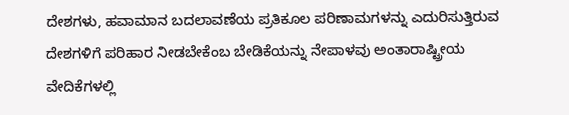ದೇಶಗಳು, ಹವಾಮಾನ ಬದಲಾವಣೆಯ ಪ್ರತಿಕೂಲ ಪರಿಣಾಮಗಳನ್ನು ಎದುರಿಸುತ್ತಿರುವ ದೇಶಗಳಿಗೆ ಪರಿಹಾರ ನೀಡಬೇಕೆಂಬ ಬೇಡಿಕೆಯನ್ನು ನೇಪಾಳವು ಅಂತಾರಾಷ್ಟ್ರೀಯ ವೇದಿಕೆಗಳಲ್ಲಿ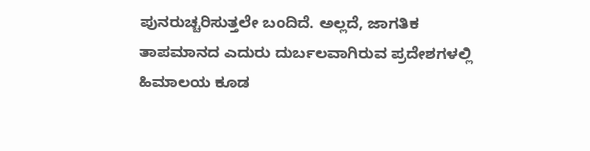ಪುನರುಚ್ಚರಿಸುತ್ತಲೇ ಬಂದಿದೆ. ಅಲ್ಲದೆ, ಜಾಗತಿಕ ತಾಪಮಾನದ ಎದುರು ದುರ್ಬಲವಾಗಿರುವ ಪ್ರದೇಶಗಳಲ್ಲಿ ಹಿಮಾಲಯ ಕೂಡ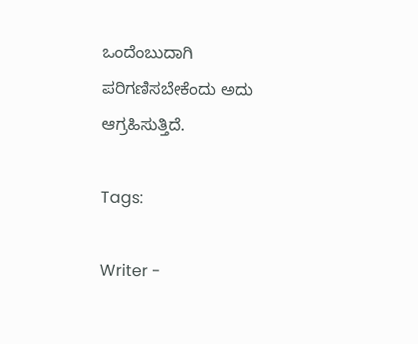ಒಂದೆಂಬುದಾಗಿ ಪರಿಗಣಿಸಬೇಕೆಂದು ಅದು ಆಗ್ರಹಿಸುತ್ತಿದೆ.

Tags:

Writer -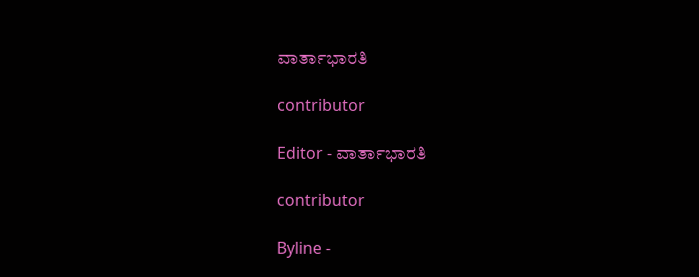ವಾರ್ತಾಭಾರತಿ

contributor

Editor - ವಾರ್ತಾಭಾರತಿ

contributor

Byline -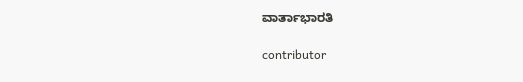ವಾರ್ತಾಭಾರತಿ

contributor